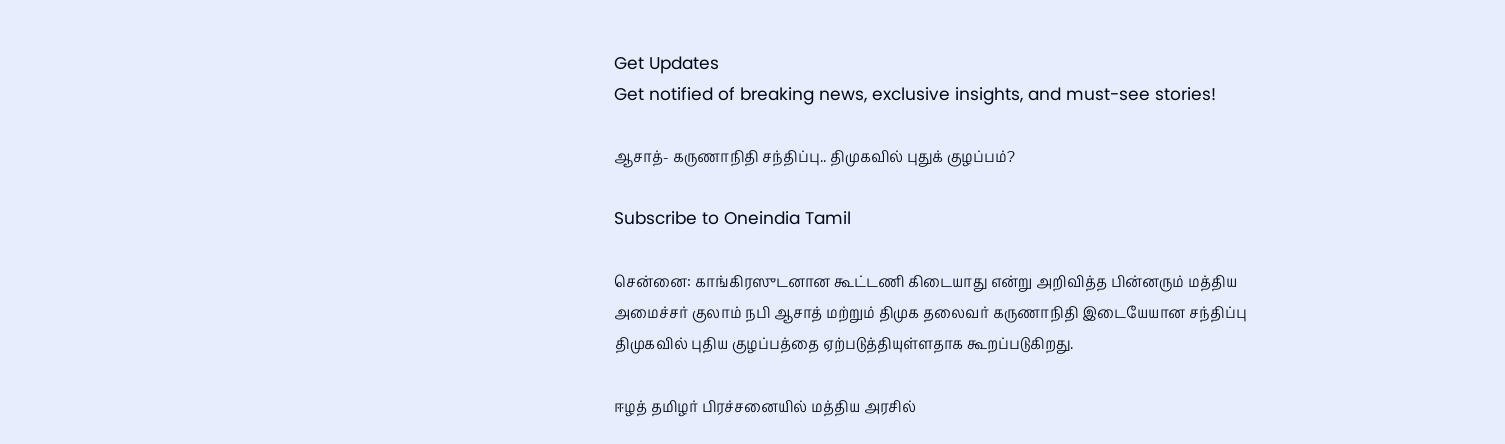Get Updates
Get notified of breaking news, exclusive insights, and must-see stories!

ஆசாத்- கருணாநிதி சந்திப்பு.. திமுகவில் புதுக் குழப்பம்?

Subscribe to Oneindia Tamil

சென்னை: காங்கிரஸுடனான கூட்டணி கிடையாது என்று அறிவித்த பின்னரும் மத்திய அமைச்சர் குலாம் நபி ஆசாத் மற்றும் திமுக தலைவர் கருணாநிதி இடையேயான சந்திப்பு திமுகவில் புதிய குழப்பத்தை ஏற்படுத்தியுள்ளதாக கூறப்படுகிறது.

ஈழத் தமிழர் பிரச்சனையில் மத்திய அரசில்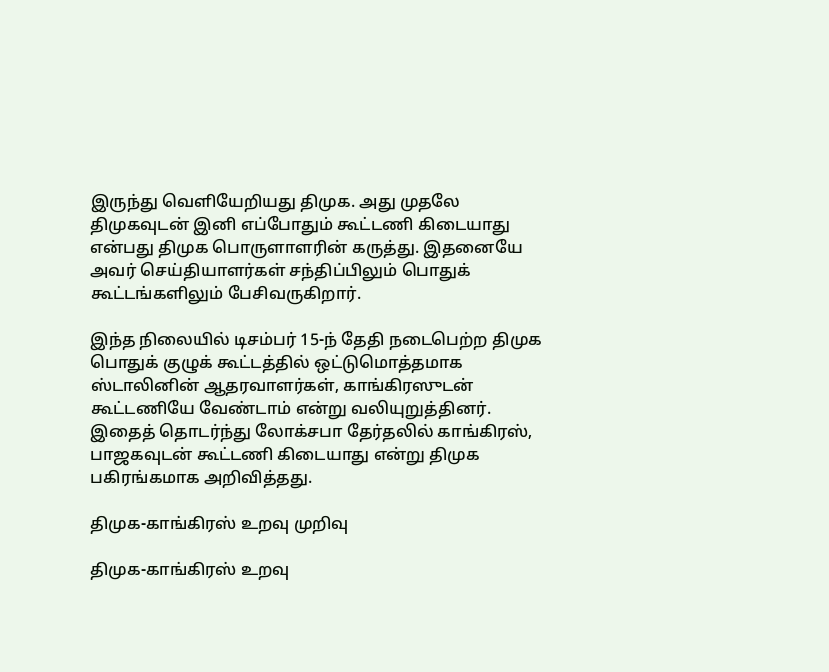இருந்து வெளியேறியது திமுக. அது முதலே திமுகவுடன் இனி எப்போதும் கூட்டணி கிடையாது என்பது திமுக பொருளாளரின் கருத்து. இதனையே அவர் செய்தியாளர்கள் சந்திப்பிலும் பொதுக் கூட்டங்களிலும் பேசிவருகிறார்.

இந்த நிலையில் டிசம்பர் 15-ந் தேதி நடைபெற்ற திமுக பொதுக் குழுக் கூட்டத்தில் ஒட்டுமொத்தமாக ஸ்டாலினின் ஆதரவாளர்கள், காங்கிரஸுடன் கூட்டணியே வேண்டாம் என்று வலியுறுத்தினர். இதைத் தொடர்ந்து லோக்சபா தேர்தலில் காங்கிரஸ், பாஜகவுடன் கூட்டணி கிடையாது என்று திமுக பகிரங்கமாக அறிவித்தது.

திமுக-காங்கிரஸ் உறவு முறிவு

திமுக-காங்கிரஸ் உறவு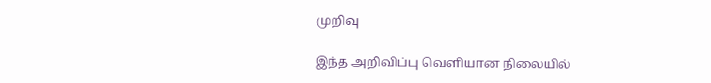முறிவு

இந்த அறிவிப்பு வெளியான நிலையில்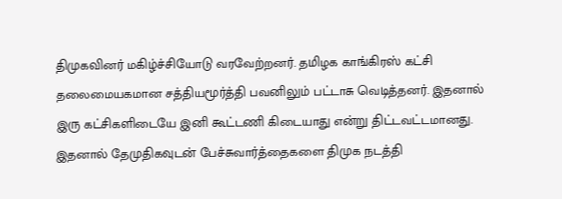திமுகவினர் மகிழ்ச்சியோடு வரவேற்றனர். தமிழக காங்கிரஸ் கட்சி தலைமையகமான சத்தியமூர்த்தி பவனிலும் பட்டாசு வெடித்தனர். இதனால் இரு கட்சிகளிடையே இனி கூட்டணி கிடையாது என்று திட்டவட்டமானது. இதனால் தேமுதிகவுடன் பேச்சுவார்த்தைகளை திமுக நடத்தி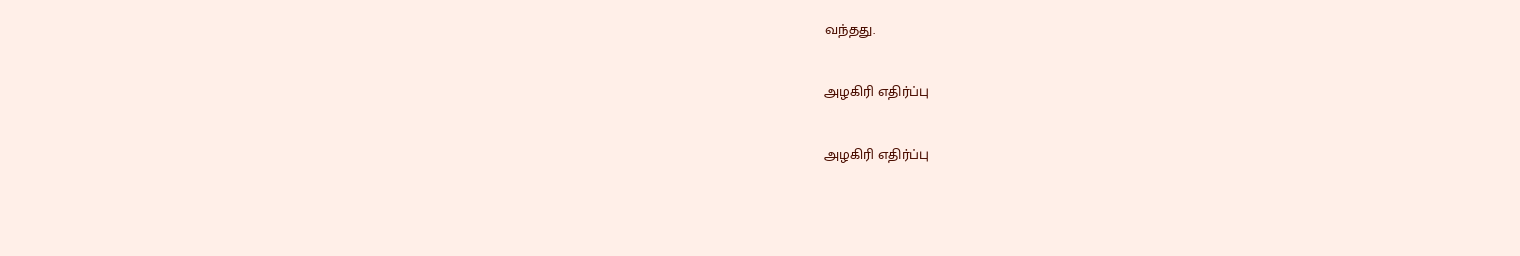வந்தது.

அழகிரி எதிர்ப்பு

அழகிரி எதிர்ப்பு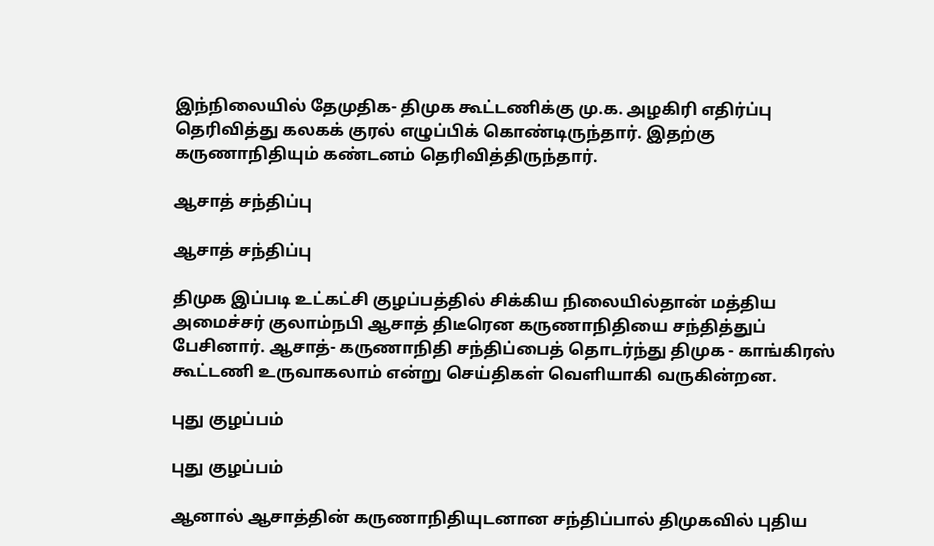இந்நிலையில் தேமுதிக- திமுக கூட்டணிக்கு மு.க. அழகிரி எதிர்ப்பு தெரிவித்து கலகக் குரல் எழுப்பிக் கொண்டிருந்தார். இதற்கு கருணாநிதியும் கண்டனம் தெரிவித்திருந்தார்.

ஆசாத் சந்திப்பு

ஆசாத் சந்திப்பு

திமுக இப்படி உட்கட்சி குழப்பத்தில் சிக்கிய நிலையில்தான் மத்திய அமைச்சர் குலாம்நபி ஆசாத் திடீரென கருணாநிதியை சந்தித்துப் பேசினார். ஆசாத்- கருணாநிதி சந்திப்பைத் தொடர்ந்து திமுக - காங்கிரஸ் கூட்டணி உருவாகலாம் என்று செய்திகள் வெளியாகி வருகின்றன.

புது குழப்பம்

புது குழப்பம்

ஆனால் ஆசாத்தின் கருணாநிதியுடனான சந்திப்பால் திமுகவில் புதிய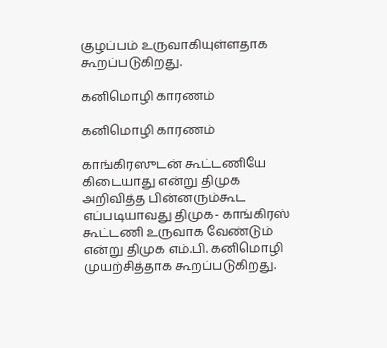குழப்பம் உருவாகியுள்ளதாக கூறப்படுகிறது.

கனிமொழி காரணம்

கனிமொழி காரணம்

காங்கிரஸுடன் கூட்டணியே கிடையாது என்று திமுக அறிவித்த பின்னரும்கூட எப்படியாவது திமுக- காங்கிரஸ் கூட்டணி உருவாக வேண்டும் என்று திமுக எம்.பி. கனிமொழி முயற்சித்தாக கூறப்படுகிறது.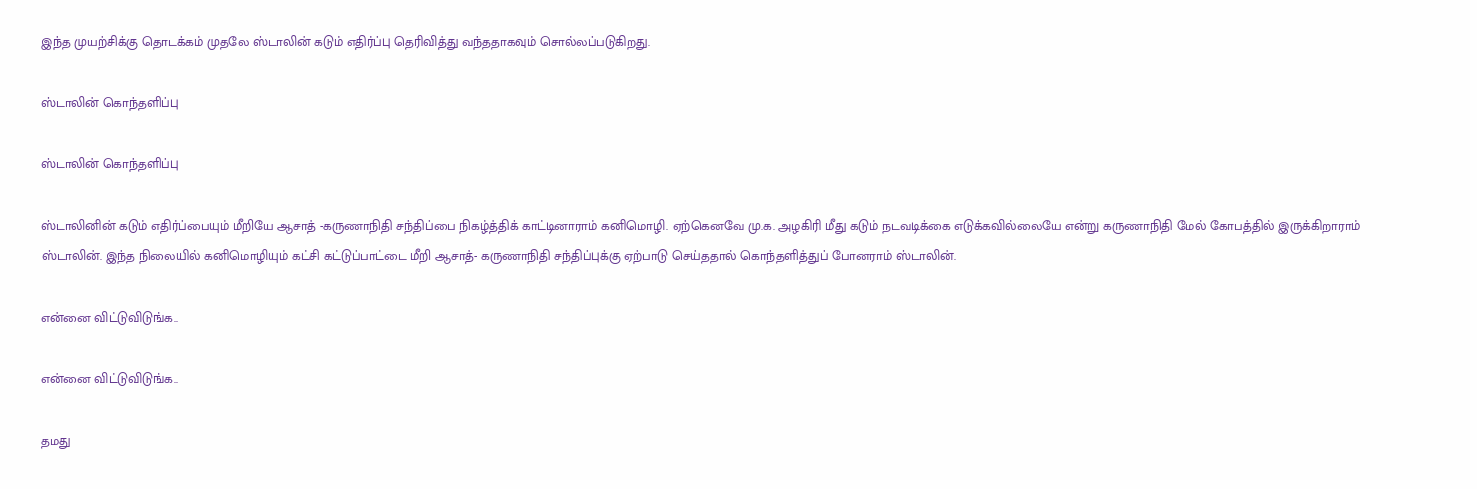இந்த முயற்சிக்கு தொடக்கம் முதலே ஸ்டாலின் கடும் எதிர்ப்பு தெரிவித்து வந்ததாகவும் சொல்லப்படுகிறது.

ஸ்டாலின் கொந்தளிப்பு

ஸ்டாலின் கொந்தளிப்பு

ஸ்டாலினின் கடும் எதிர்ப்பையும் மீறியே ஆசாத் -கருணாநிதி சந்திப்பை நிகழ்த்திக் காட்டினாராம் கனிமொழி. ஏற்கெனவே மு.க. அழகிரி மீது கடும் நடவடிக்கை எடுக்கவில்லையே என்று கருணாநிதி மேல் கோபத்தில் இருக்கிறாராம் ஸ்டாலின். இந்த நிலையில் கனிமொழியும் கட்சி கட்டுப்பாட்டை மீறி ஆசாத்- கருணாநிதி சந்திப்புக்கு ஏற்பாடு செய்ததால் கொந்தளித்துப் போனராம் ஸ்டாலின்.

என்னை விட்டுவிடுங்க..

என்னை விட்டுவிடுங்க..

தமது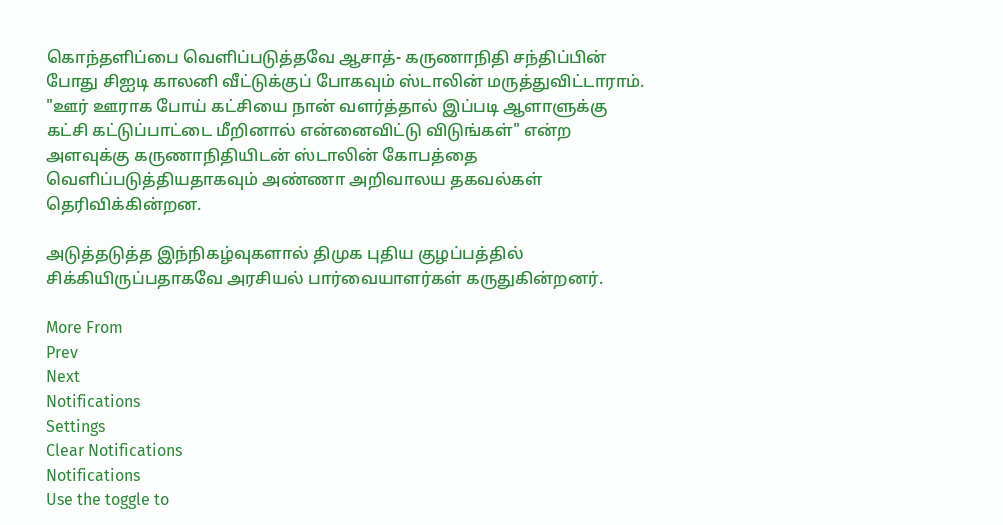கொந்தளிப்பை வெளிப்படுத்தவே ஆசாத்- கருணாநிதி சந்திப்பின் போது சிஐடி காலனி வீட்டுக்குப் போகவும் ஸ்டாலின் மருத்துவிட்டாராம். "ஊர் ஊராக போய் கட்சியை நான் வளர்த்தால் இப்படி ஆளாளுக்கு கட்சி கட்டுப்பாட்டை மீறினால் என்னைவிட்டு விடுங்கள்" என்ற அளவுக்கு கருணாநிதியிடன் ஸ்டாலின் கோபத்தை வெளிப்படுத்தியதாகவும் அண்ணா அறிவாலய தகவல்கள் தெரிவிக்கின்றன.

அடுத்தடுத்த இந்நிகழ்வுகளால் திமுக புதிய குழப்பத்தில் சிக்கியிருப்பதாகவே அரசியல் பார்வையாளர்கள் கருதுகின்றனர்.

More From
Prev
Next
Notifications
Settings
Clear Notifications
Notifications
Use the toggle to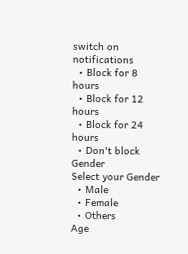switch on notifications
  • Block for 8 hours
  • Block for 12 hours
  • Block for 24 hours
  • Don't block
Gender
Select your Gender
  • Male
  • Female
  • Others
Age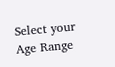Select your Age Range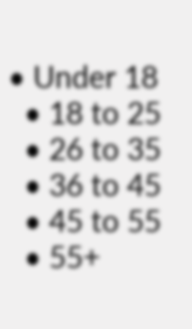• Under 18
  • 18 to 25
  • 26 to 35
  • 36 to 45
  • 45 to 55
  • 55+